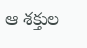ఆ శక్తుల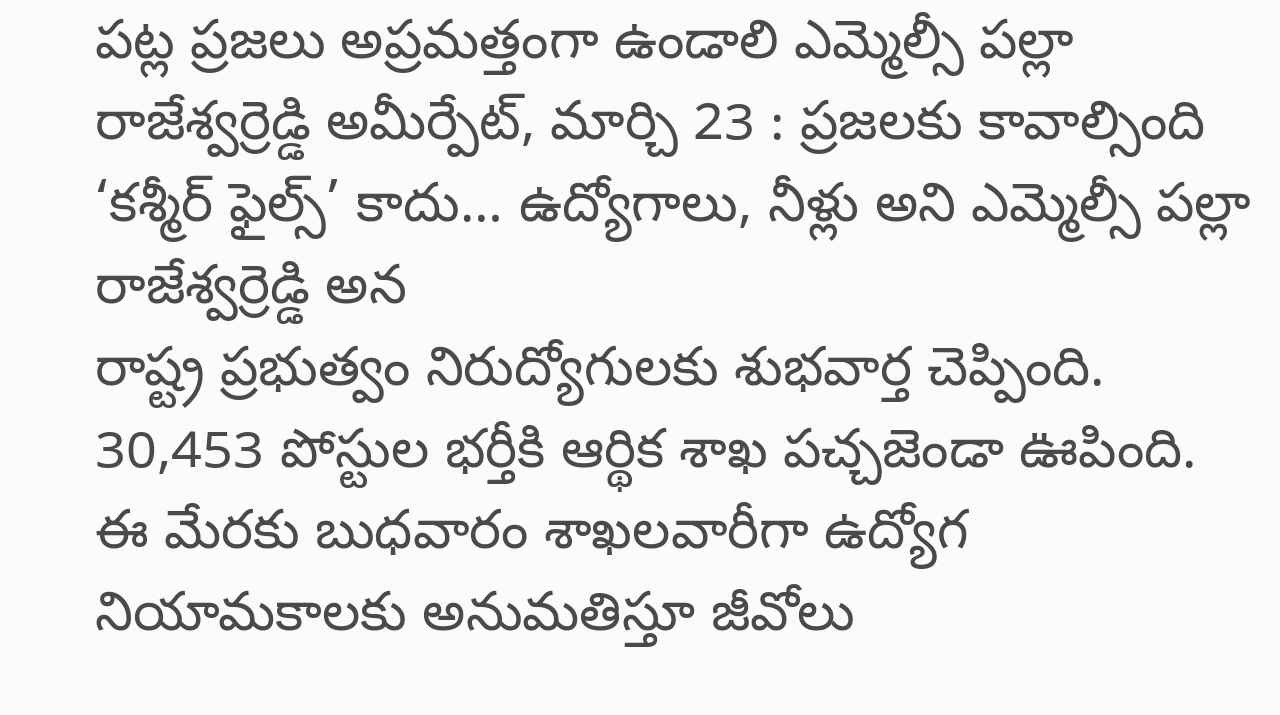పట్ల ప్రజలు అప్రమత్తంగా ఉండాలి ఎమ్మెల్సీ పల్లా రాజేశ్వర్రెడ్డి అమీర్పేట్, మార్చి 23 : ప్రజలకు కావాల్సింది ‘కశ్మీర్ ఫైల్స్’ కాదు… ఉద్యోగాలు, నీళ్లు అని ఎమ్మెల్సీ పల్లా రాజేశ్వర్రెడ్డి అన
రాష్ట్ర ప్రభుత్వం నిరుద్యోగులకు శుభవార్త చెప్పింది. 30,453 పోస్టుల భర్తీకి ఆర్థిక శాఖ పచ్చజెండా ఊపింది. ఈ మేరకు బుధవారం శాఖలవారీగా ఉద్యోగ నియామకాలకు అనుమతిస్తూ జీవోలు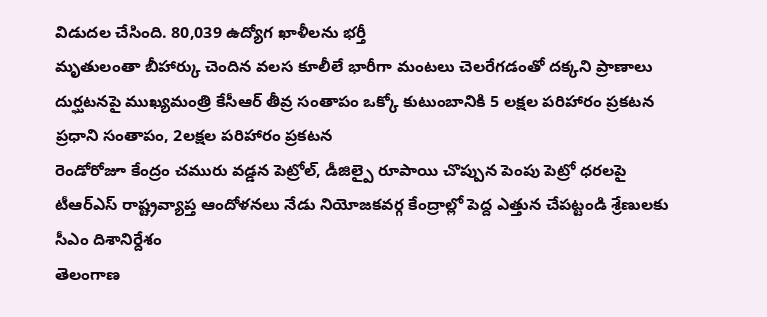విడుదల చేసింది. 80,039 ఉద్యోగ ఖాళీలను భర్తీ
మృతులంతా బీహార్కు చెందిన వలస కూలీలే భారీగా మంటలు చెలరేగడంతో దక్కని ప్రాణాలు దుర్ఘటనపై ముఖ్యమంత్రి కేసీఆర్ తీవ్ర సంతాపం ఒక్కో కుటుంబానికి 5 లక్షల పరిహారం ప్రకటన ప్రధాని సంతాపం, 2లక్షల పరిహారం ప్రకటన
రెండోరోజూ కేంద్రం చమురు వడ్డన పెట్రోల్, డీజిల్పై రూపాయి చొప్పున పెంపు పెట్రో ధరలపై టీఆర్ఎస్ రాష్ట్రవ్యాప్త ఆందోళనలు నేడు నియోజకవర్గ కేంద్రాల్లో పెద్ద ఎత్తున చేపట్టండి శ్రేణులకు సీఎం దిశానిర్దేశం
తెలంగాణ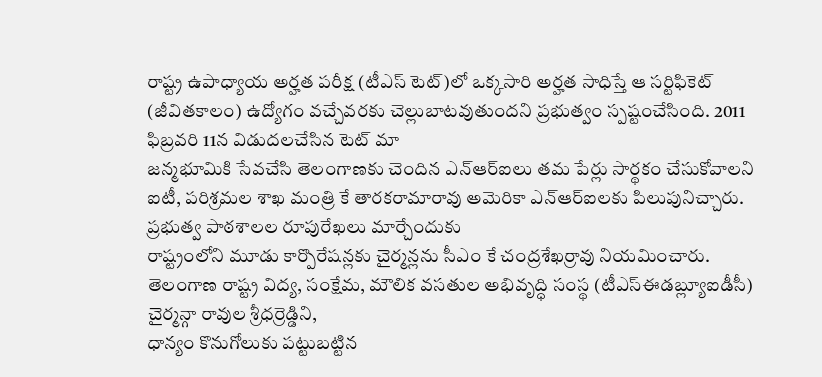రాష్ట్ర ఉపాధ్యాయ అర్హత పరీక్ష (టీఎస్ టెట్)లో ఒక్కసారి అర్హత సాధిస్తే ఆ సర్టిఫికెట్ (జీవితకాలం) ఉద్యోగం వచ్చేవరకు చెల్లుబాటవుతుందని ప్రభుత్వం స్పష్టంచేసింది. 2011 ఫిబ్రవరి 11న విడుదలచేసిన టెట్ మా
జన్మభూమికి సేవచేసి తెలంగాణకు చెందిన ఎన్ఆర్ఐలు తమ పేర్లు సార్థకం చేసుకోవాలని ఐటీ, పరిశ్రమల శాఖ మంత్రి కే తారకరామారావు అమెరికా ఎన్ఆర్ఐలకు పిలుపునిచ్చారు. ప్రభుత్వ పాఠశాలల రూపురేఖలు మార్చేందుకు
రాష్ట్రంలోని మూడు కార్పొరేషన్లకు చైర్మన్లను సీఎం కే చంద్రశేఖర్రావు నియమించారు. తెలంగాణ రాష్ట్ర విద్య, సంక్షేమ, మౌలిక వసతుల అభివృద్ధి సంస్థ (టీఎస్ఈడబ్ల్యూఐడీసీ) చైర్మన్గా రావుల శ్రీధర్రెడ్డిని,
ధాన్యం కొనుగోలుకు పట్టుబట్టిన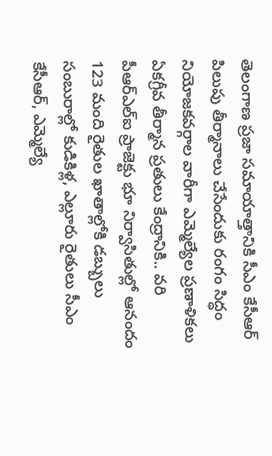తెలంగాణ ప్రజా సమాయాత్తానికి సీఎం కేసీఆర్ పిలుపు తీర్మానాలు చేసేందుకు రంగం సిద్ధం నియోజకవర్గాల వారీగా ఎమ్మెల్యేల ప్రణాళికలు ఏకగ్రీవ తీర్మాన ప్రతులు కేంద్రానికి.. వరి
పీఆర్ఎల్ఐ ప్రాజెక్టు భూ నిర్వాసితుల్లో ఆనందం 123 మంది రైతుల ఖాతాల్లోకి డబ్బులు సంబురాల్లో కుడికిళ్ల, ఎల్లూరు రైతులు సీఎం కేసీఆర్, ఎమ్మెల్యే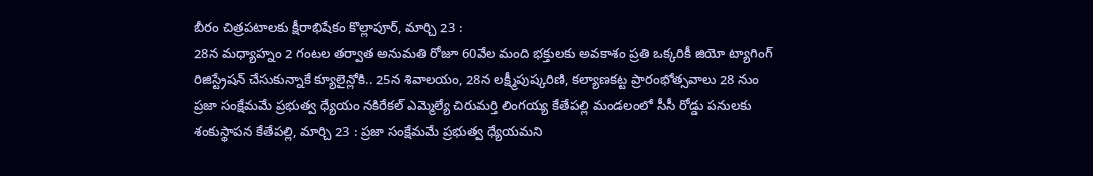బీరం చిత్రపటాలకు క్షీరాభిషేకం కొల్లాపూర్, మార్చి 23 :
28న మధ్యాహ్నం 2 గంటల తర్వాత అనుమతి రోజూ 60వేల మంది భక్తులకు అవకాశం ప్రతి ఒక్కరికీ జియో ట్యాగింగ్ రిజిస్ట్రేషన్ చేసుకున్నాకే క్యూలైన్లోకి.. 25న శివాలయం, 28న లక్ష్మీపుష్కరిణి, కల్యాణకట్ట ప్రారంభోత్సవాలు 28 నుం
ప్రజా సంక్షేమమే ప్రభుత్వ ధ్యేయం నకిరేకల్ ఎమ్మెల్యే చిరుమర్తి లింగయ్య కేతేపల్లి మండలంలో సీసీ రోడ్డు పనులకు శంకుస్థాపన కేతేపల్లి, మార్చి 23 : ప్రజా సంక్షేమమే ప్రభుత్వ ధ్యేయమని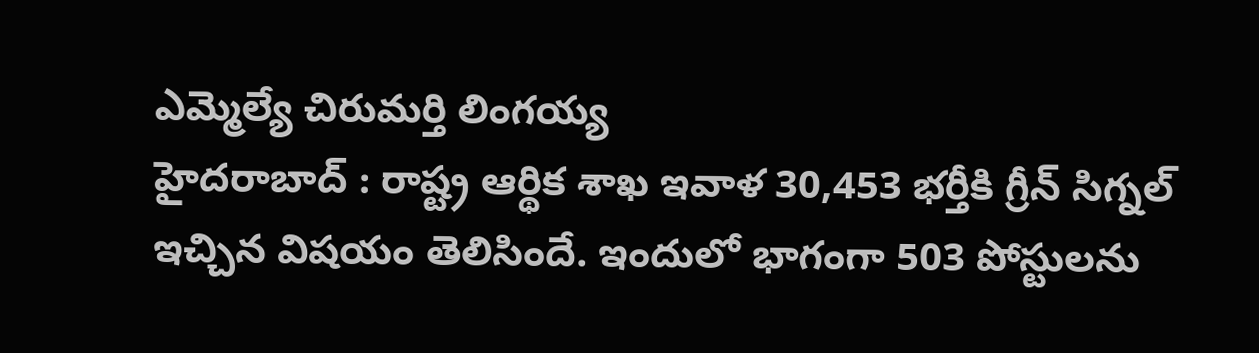ఎమ్మెల్యే చిరుమర్తి లింగయ్య
హైదరాబాద్ : రాష్ట్ర ఆర్థిక శాఖ ఇవాళ 30,453 భర్తీకి గ్రీన్ సిగ్నల్ ఇచ్చిన విషయం తెలిసిందే. ఇందులో భాగంగా 503 పోస్టులను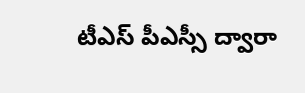టీఎస్ పీఎస్సీ ద్వారా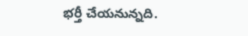భర్తీ చేయనున్నది.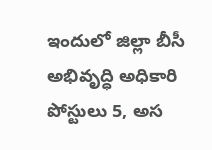ఇందులో జిల్లా బీసీ అభివృద్ధి అధికారి పోస్టులు 5, అస